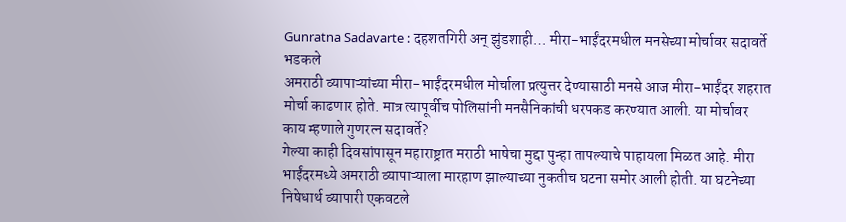Gunratna Sadavarte : दहशतगिरी अन् झुंडशाही… मीरा-भाईंदरमधील मनसेच्या मोर्चावर सदावर्ते भडकले
अमराठी व्यापाऱ्यांच्या मीरा-भाईंदरमधील मोर्चाला प्रत्युत्तर देण्यासाठी मनसे आज मीरा-भाईंदर शहरात मोर्चा काढणार होते. मात्र त्यापूर्वीच पोलिसांनी मनसैनिकांची धरपकड करण्यात आली. या मोर्चावर काय म्हणाले गुणरत्न सदावर्ते?
गेल्या काही दिवसांपासून महाराष्ट्रात मराठी भाषेचा मुद्दा पुन्हा तापल्याचे पाहायला मिळत आहे. मीरा भाईंदरमध्ये अमराठी व्यापाऱ्याला मारहाण झाल्याच्या नुकतीच घटना समोर आली होती. या घटनेच्या निषेधार्थ व्यापारी एकवटले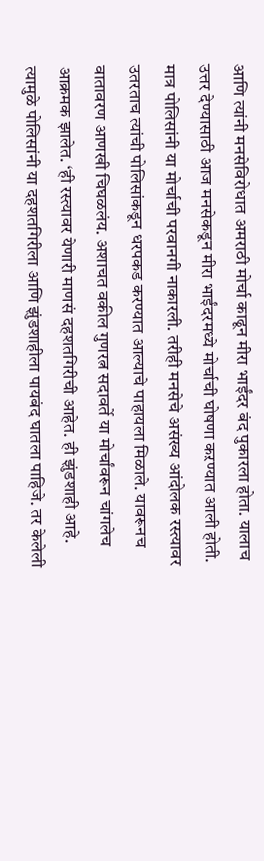आणि त्यांनी मनसेविरोधात अमराठी मोर्चा काढून मीरा भाईंदर बंद पुकारला होता. यालाच उत्तर देण्यासाठी आज मनसेकडून मीरा भाईंदरमध्ये मोर्चाची घोषणा कऱण्यात आली होती. मात्र पोलिसांनी या मोर्चाची परवानगी नाकारली. तरीही मनसेचे असंख्य आंदोलक रस्त्यावर उतरताच त्यांची पोलिसांकडून धरपकड करण्यात आल्याचे पाहायला मिळाले. यावरूनच वातावरण आणखी चिघळलंय. अशाचत वकील गुणरत्न सदावर्ते या मोर्चांवरून चांगलेच आक्रमक झालेत. ‘ही रस्त्यावर येणारी माणसं दहशतगिरीची आहेत. ही झुंडशाही आहे. त्यामुळे पोलिसांनी या दहशतगिरीला आणि झुंडशाहीला पायबंद घातला पाहिजे. तर केलेली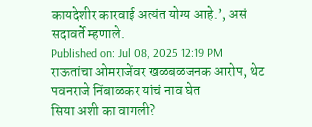कायदेशीर कारवाई अत्यंत योग्य आहे.’, असं सदावर्ते म्हणाले.
Published on: Jul 08, 2025 12:19 PM
राऊतांचा ओमराजेंवर खळबळजनक आरोप, थेट पवनराजे निंबाळकर यांचं नाव घेत
सिया अशी का वागली?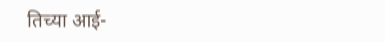तिच्या आई-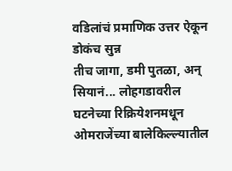वडिलांचं प्रमाणिक उत्तर ऐकून डोकंच सुन्न
तीच जागा, डमी पुतळा, अन् सियानं... लोहगडावरील घटनेच्या रिक्रियेशनमधून
ओमराजेंच्या बालेकिल्ल्यातील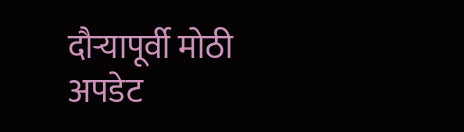दौऱ्यापूर्वी मोठी अपडेट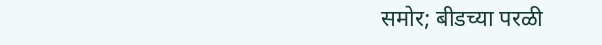समोर; बीडच्या परळी